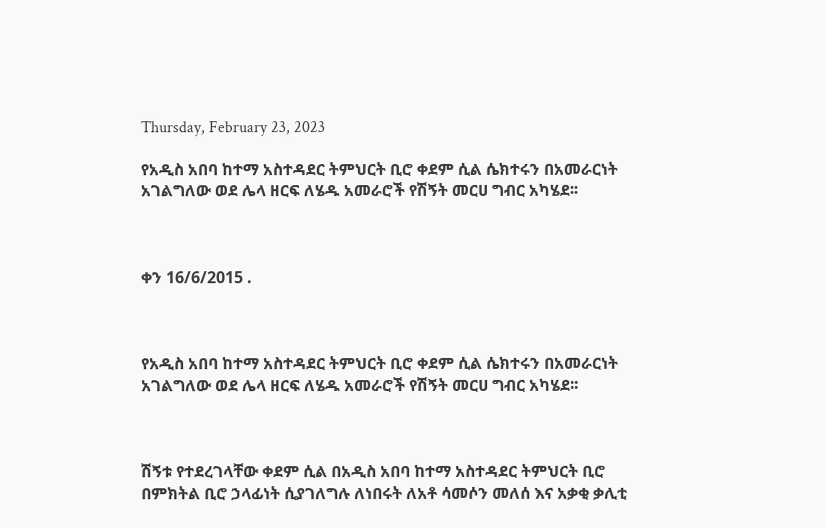Thursday, February 23, 2023

የአዲስ አበባ ከተማ አስተዳደር ትምህርት ቢሮ ቀደም ሲል ሴክተሩን በአመራርነት አገልግለው ወደ ሌላ ዘርፍ ለሄዱ አመራሮች የሽኝት መርሀ ግብር አካሄደ፡፡



ቀን 16/6/2015 .



የአዲስ አበባ ከተማ አስተዳደር ትምህርት ቢሮ ቀደም ሲል ሴክተሩን በአመራርነት አገልግለው ወደ ሌላ ዘርፍ ለሄዱ አመራሮች የሽኝት መርሀ ግብር አካሄደ፡፡



ሽኝቱ የተደረገላቸው ቀደም ሲል በአዲስ አበባ ከተማ አስተዳደር ትምህርት ቢሮ በምክትል ቢሮ ኃላፊነት ሲያገለግሉ ለነበሩት ለአቶ ሳመሶን መለሰ እና አቃቂ ቃሊቲ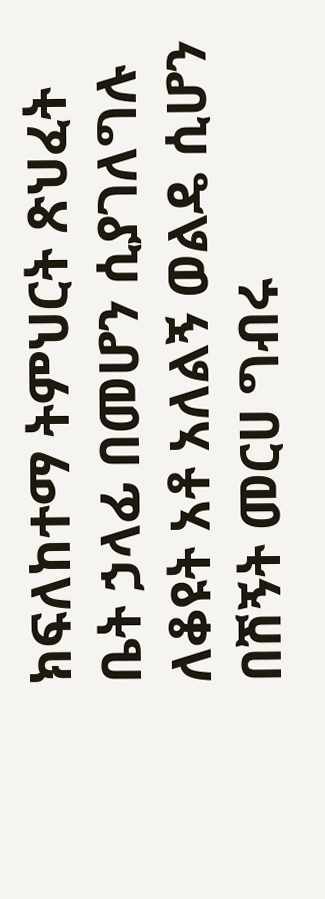ክፍለከተማ ትምህርት ጽህፈት ቤት ኃላፊ በመሆን ሲያገለግሉ ለቆዩት አቶ አለልኝ ወልዴ ሲሆን በሽኝት መርሀ ግብሩ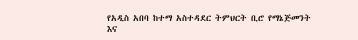የአዲስ አበባ ከተማ አስተዳደር ትምህርት ቢሮ የማኔጅመንት እና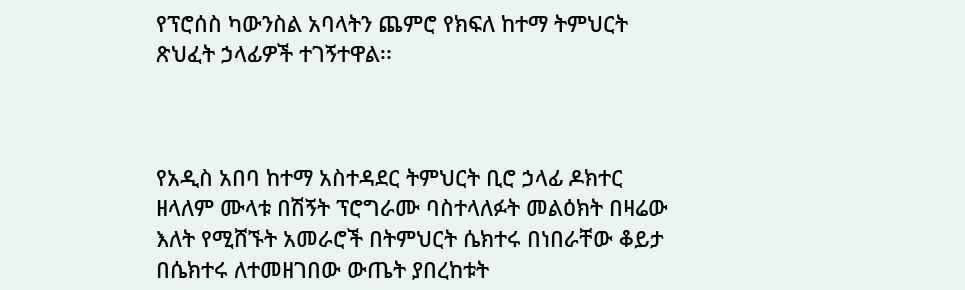የፕሮሰስ ካውንስል አባላትን ጨምሮ የክፍለ ከተማ ትምህርት ጽህፈት ኃላፊዎች ተገኝተዋል፡፡



የአዲስ አበባ ከተማ አስተዳደር ትምህርት ቢሮ ኃላፊ ዶክተር ዘላለም ሙላቱ በሽኝት ፕሮግራሙ ባስተላለፉት መልዕክት በዛሬው እለት የሚሸኙት አመራሮች በትምህርት ሴክተሩ በነበራቸው ቆይታ በሴክተሩ ለተመዘገበው ውጤት ያበረከቱት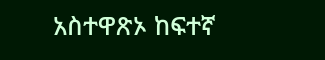አስተዋጽኦ ከፍተኛ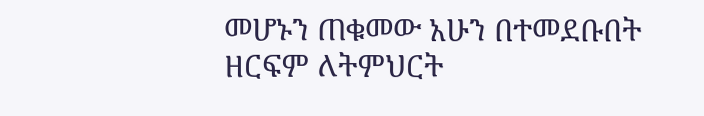መሆኑን ጠቁመው አሁን በተመደቡበት ዘርፍም ለትምህርት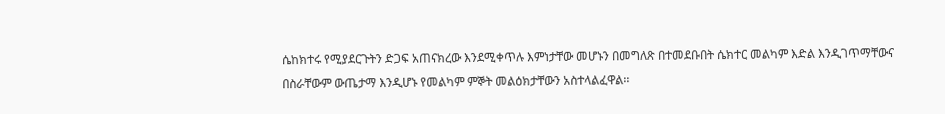ሴከክተሩ የሚያደርጉትን ድጋፍ አጠናክረው እንደሚቀጥሉ እምነታቸው መሆኑን በመግለጽ በተመደቡበት ሴክተር መልካም እድል እንዲገጥማቸውና በስራቸውም ውጤታማ እንዲሆኑ የመልካም ምኞት መልዕክታቸውን አስተላልፈዋል፡፡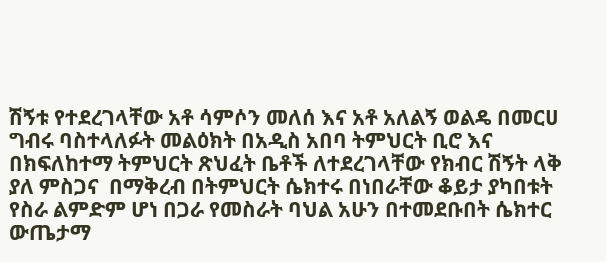ሽኝቱ የተደረገላቸው አቶ ሳምሶን መለሰ እና አቶ አለልኝ ወልዴ በመርሀ ግብሩ ባስተላለፉት መልዕክት በአዲስ አበባ ትምህርት ቢሮ እና በክፍለከተማ ትምህርት ጽህፈት ቤቶች ለተደረገላቸው የክብር ሽኝት ላቅ ያለ ምስጋና  በማቅረብ በትምህርት ሴክተሩ በነበራቸው ቆይታ ያካበቱት የስራ ልምድም ሆነ በጋራ የመስራት ባህል አሁን በተመደቡበት ሴክተር ውጤታማ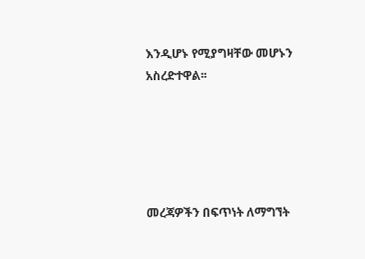እንዲሆኑ የሚያግዛቸው መሆኑን አስረድተዋል፡፡





መረጃዎችን በፍጥነት ለማግኘት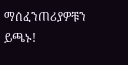ማሰፈንጠሪያዎቹን ይጫኑ!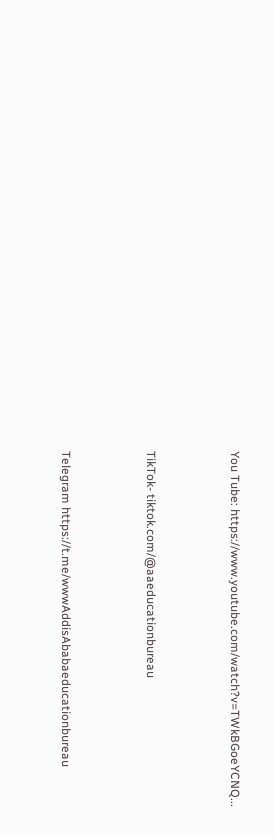You Tube: https://www.youtube.com/watch?v=TWkBGoeYCNQ...



TikTok- tiktok.com/@aaeducationbureau



Telegram https://t.me/wwwAddisAbabaeducationbureau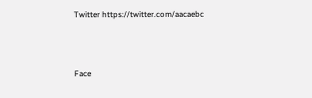Twitter https://twitter.com/aacaebc



Face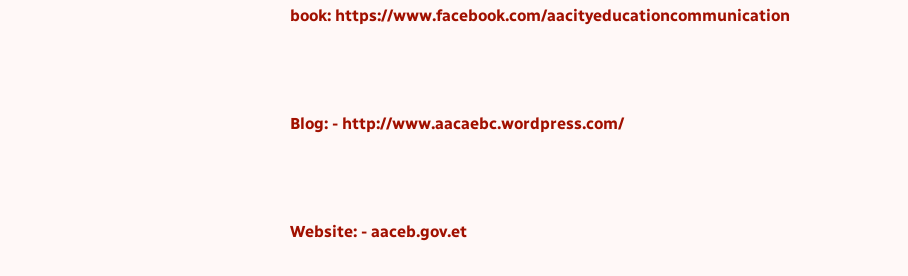book: https://www.facebook.com/aacityeducationcommunication



Blog: - http://www.aacaebc.wordpress.com/



Website: - aaceb.gov.et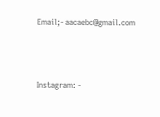Email;- aacaebc@gmail.com



Instagram: -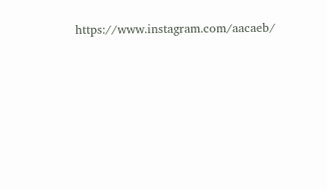https://www.instagram.com/aacaeb/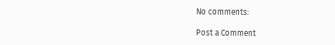No comments:

Post a Comment